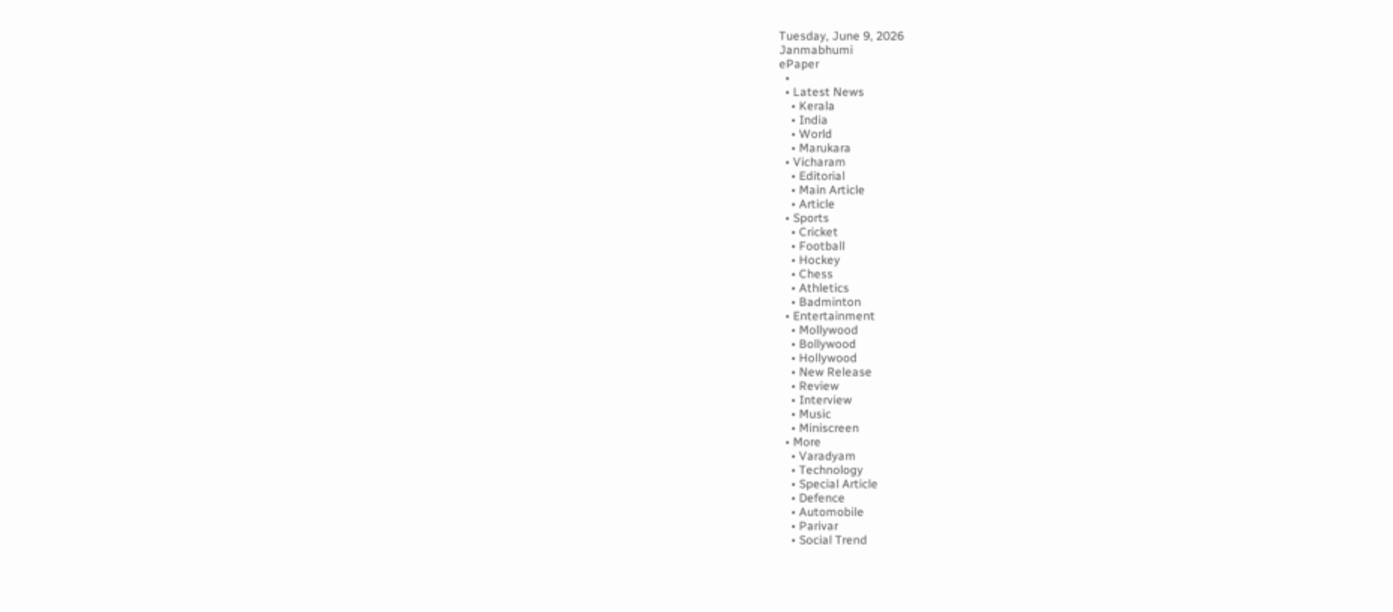Tuesday, June 9, 2026
Janmabhumi
ePaper
  •
  • Latest News
    • Kerala
    • India
    • World
    • Marukara
  • Vicharam
    • Editorial
    • Main Article
    • Article
  • Sports
    • Cricket
    • Football
    • Hockey
    • Chess
    • Athletics
    • Badminton
  • Entertainment
    • Mollywood
    • Bollywood
    • Hollywood
    • New Release
    • Review
    • Interview
    • Music
    • Miniscreen
  • More
    • Varadyam
    • Technology
    • Special Article
    • Defence
    • Automobile
    • Parivar
    • Social Trend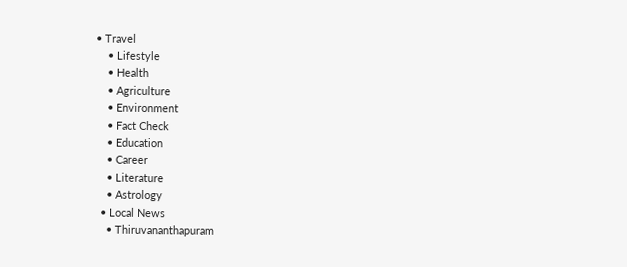• Travel
    • Lifestyle
    • Health
    • Agriculture
    • Environment
    • Fact Check
    • Education
    • Career
    • Literature
    • Astrology
  • Local News
    • Thiruvananthapuram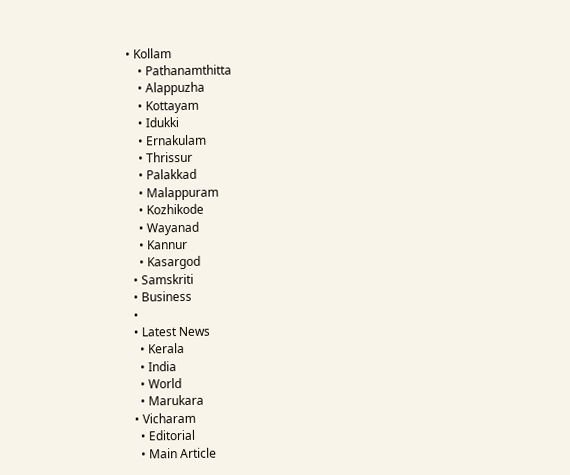• Kollam
    • Pathanamthitta
    • Alappuzha
    • Kottayam
    • Idukki
    • Ernakulam
    • Thrissur
    • Palakkad
    • Malappuram
    • Kozhikode
    • Wayanad
    • Kannur
    • Kasargod
  • Samskriti
  • Business
  •
  • Latest News
    • Kerala
    • India
    • World
    • Marukara
  • Vicharam
    • Editorial
    • Main Article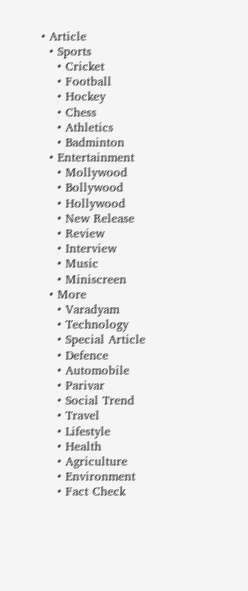• Article
  • Sports
    • Cricket
    • Football
    • Hockey
    • Chess
    • Athletics
    • Badminton
  • Entertainment
    • Mollywood
    • Bollywood
    • Hollywood
    • New Release
    • Review
    • Interview
    • Music
    • Miniscreen
  • More
    • Varadyam
    • Technology
    • Special Article
    • Defence
    • Automobile
    • Parivar
    • Social Trend
    • Travel
    • Lifestyle
    • Health
    • Agriculture
    • Environment
    • Fact Check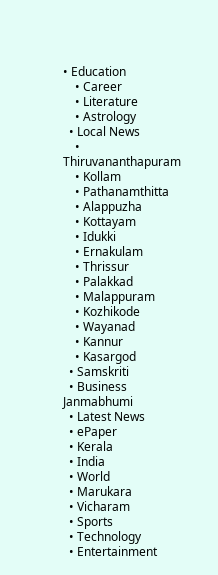• Education
    • Career
    • Literature
    • Astrology
  • Local News
    • Thiruvananthapuram
    • Kollam
    • Pathanamthitta
    • Alappuzha
    • Kottayam
    • Idukki
    • Ernakulam
    • Thrissur
    • Palakkad
    • Malappuram
    • Kozhikode
    • Wayanad
    • Kannur
    • Kasargod
  • Samskriti
  • Business
Janmabhumi
  • Latest News
  • ePaper
  • Kerala
  • India
  • World
  • Marukara
  • Vicharam
  • Sports
  • Technology
  • Entertainment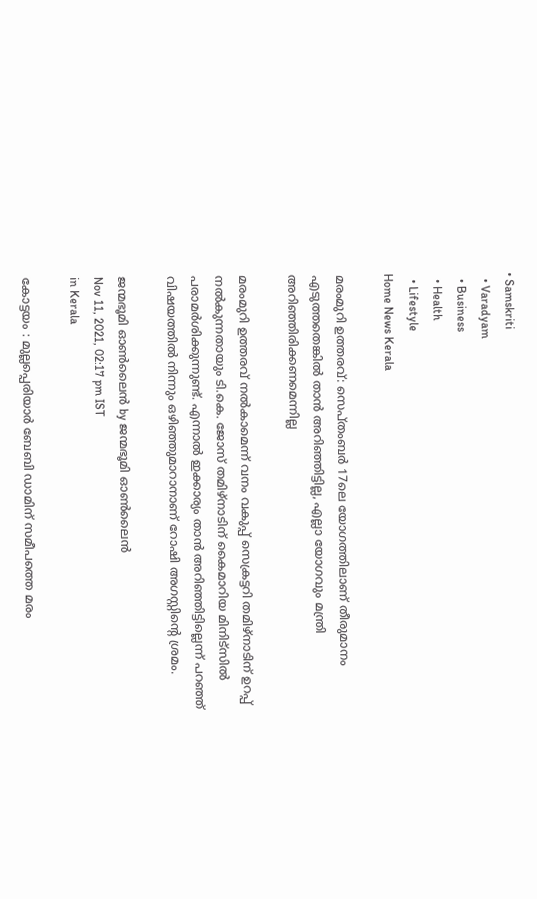• Samskriti
  • Varadyam
  • Business
  • Health
  • Lifestyle
Home News Kerala

മരംമുറി ഉത്തരവ്: സെപ്തംബര്‍ 17ലെ യോഗത്തിലാണ് തീരുമാനം എടുത്തതെങ്കില്‍ താന്‍ അറിഞ്ഞിട്ടില്ല, എല്ലാ യോഗവും മന്ത്രി അറിഞ്ഞിരിക്കണമെന്നില്ല

മരംമുറി ഉത്തരവ് നല്‍കാമെന്ന് വനം വകുപ്പ് സെക്രട്ടറി തമിഴ്‌നാടിന് ഉറപ്പ് നല്‍കുന്നതായും ടി.കെ. ജോസ് തമിഴ്‌നാടിന് കൈമാറിയ മിനിട്‌സില്‍ പരാമര്‍ശിക്കുന്നുണ്ട്. എന്നാല്‍ ഇക്കാര്യം താന്‍ അറിഞ്ഞിട്ടില്ലെന്ന് പറഞ്ഞ് വിഷയത്തില്‍ നിന്നും ഒഴിഞ്ഞുമാറാനാണ് റോഷി അഗസ്റ്റിന്റെ ശ്രമം.

ജന്മഭൂമി ഓണ്‍ലൈന്‍ by ജന്മഭൂമി ഓണ്‍ലൈന്‍
Nov 11, 2021, 02:17 pm IST
in Kerala

കോട്ടയം : മുല്ലപ്പെരിയാര്‍ ബേബി ഡാമിന് സമീപത്തെ മരം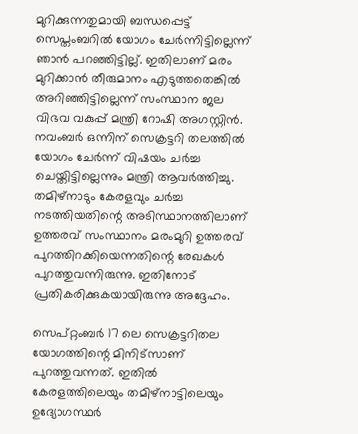മുറിക്കുന്നതുമായി ബന്ധപ്പെട്ട് സെപ്തംബറില്‍ യോഗം ചേര്‍ന്നിട്ടില്ലെന്ന് ഞാന്‍ പറഞ്ഞിട്ടില്ല്. ഇതിലാണ് മരം മുറിക്കാന്‍ തീരുമാനം എടുത്തതെങ്കില്‍ അറിഞ്ഞിട്ടില്ലെന്ന് സംസ്ഥാന ജല വിഭവ വകുപ്പ് മന്ത്രി റോഷി അഗസ്റ്റിന്‍. നവംബര്‍ ഒന്നിന് സെക്രട്ടറി തലത്തില്‍ യോഗം ചേര്‍ന്ന് വിഷയം ചര്‍ച്ച ചെയ്തിട്ടില്ലെന്നും മന്ത്രി ആവര്‍ത്തിച്ചു. തമിഴ്‌നാടും കേരളവും ചര്‍ച്ച നടത്തിയതിന്റെ അടിസ്ഥാനത്തിലാണ് ഉത്തരവ് സംസ്ഥാനം മരംമുറി ഉത്തരവ് പുറത്തിറക്കിയെന്നതിന്റെ രേഖകള്‍ പുറത്തുവന്നിരുന്നു. ഇതിനോട് പ്രതികരിക്കുകയായിരുന്നു അദ്ദേഹം.

സെപ്റ്റംബര്‍ 17 ലെ സെക്രട്ടറിതല യോഗത്തിന്റെ മിനിട്‌സാണ് പുറത്തുവന്നത്. ഇതില്‍ കേരളത്തിലെയും തമിഴ്‌നാട്ടിലെയും ഉദ്യോഗസ്ഥര്‍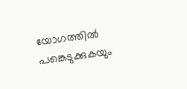യോഗത്തില്‍ പങ്കെടുക്കുകയും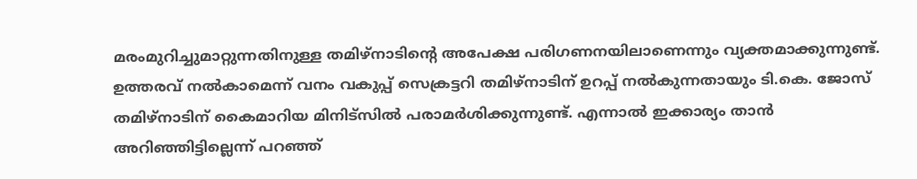മരംമുറിച്ചുമാറ്റുന്നതിനുള്ള തമിഴ്‌നാടിന്റെ അപേക്ഷ പരിഗണനയിലാണെന്നും വ്യക്തമാക്കുന്നുണ്ട്. ഉത്തരവ് നല്‍കാമെന്ന് വനം വകുപ്പ് സെക്രട്ടറി തമിഴ്‌നാടിന് ഉറപ്പ് നല്‍കുന്നതായും ടി.കെ. ജോസ് തമിഴ്‌നാടിന് കൈമാറിയ മിനിട്‌സില്‍ പരാമര്‍ശിക്കുന്നുണ്ട്. എന്നാല്‍ ഇക്കാര്യം താന്‍ അറിഞ്ഞിട്ടില്ലെന്ന് പറഞ്ഞ്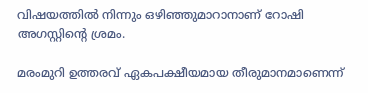വിഷയത്തില്‍ നിന്നും ഒഴിഞ്ഞുമാറാനാണ് റോഷി അഗസ്റ്റിന്റെ ശ്രമം.

മരംമുറി ഉത്തരവ് ഏകപക്ഷീയമായ തീരുമാനമാണെന്ന്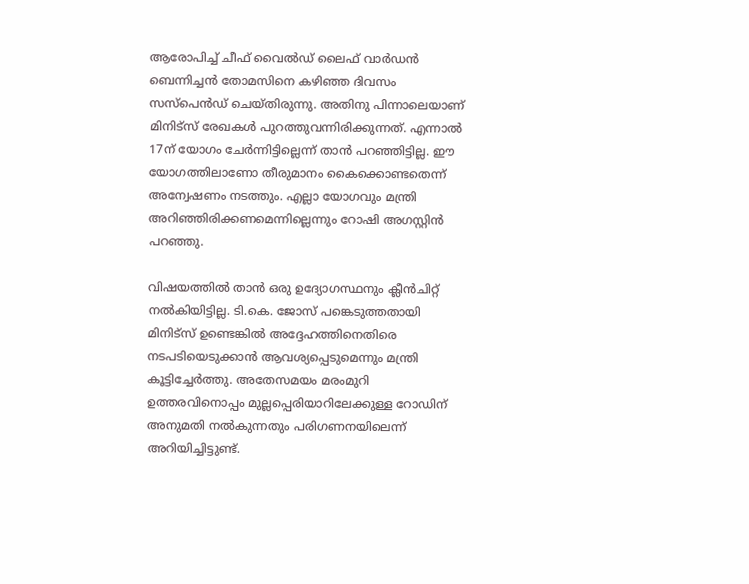ആരോപിച്ച് ചീഫ് വൈല്‍ഡ് ലൈഫ് വാര്‍ഡന്‍ ബെന്നിച്ചന്‍ തോമസിനെ കഴിഞ്ഞ ദിവസം സസ്പെന്‍ഡ് ചെയ്തിരുന്നു. അതിനു പിന്നാലെയാണ് മിനിട്‌സ് രേഖകള്‍ പുറത്തുവന്നിരിക്കുന്നത്. എന്നാല്‍ 17ന് യോഗം ചേര്‍ന്നിട്ടില്ലെന്ന് താന്‍ പറഞ്ഞിട്ടില്ല. ഈ യോഗത്തിലാണോ തീരുമാനം കൈക്കൊണ്ടതെന്ന് അന്വേഷണം നടത്തും. എല്ലാ യോഗവും മന്ത്രി അറിഞ്ഞിരിക്കണമെന്നില്ലെന്നും റോഷി അഗസ്റ്റിന്‍ പറഞ്ഞു.

വിഷയത്തില്‍ താന്‍ ഒരു ഉദ്യോഗസ്ഥനും ക്ലീന്‍ചിറ്റ് നല്‍കിയിട്ടില്ല. ടി.കെ. ജോസ് പങ്കെടുത്തതായി മിനിട്‌സ് ഉണ്ടെങ്കില്‍ അദ്ദേഹത്തിനെതിരെ നടപടിയെടുക്കാന്‍ ആവശ്യപ്പെടുമെന്നും മന്ത്രി കൂട്ടിച്ചേര്‍ത്തു. അതേസമയം മരംമുറി ഉത്തരവിനൊപ്പം മുല്ലപ്പെരിയാറിലേക്കുള്ള റോഡിന് അനുമതി നല്‍കുന്നതും പരിഗണനയിലെന്ന് അറിയിച്ചിട്ടുണ്ട്.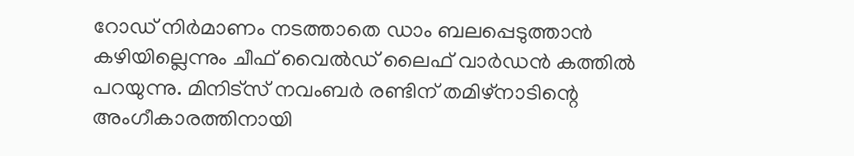റോഡ് നിര്‍മാണം നടത്താതെ ഡാം ബലപ്പെടുത്താന്‍ കഴിയില്ലെന്നും ചീഫ് വൈല്‍ഡ് ലൈഫ് വാര്‍ഡന്‍ കത്തില്‍ പറയുന്നു. മിനിട്‌സ് നവംബര്‍ രണ്ടിന് തമിഴ്‌നാടിന്റെ അംഗീകാരത്തിനായി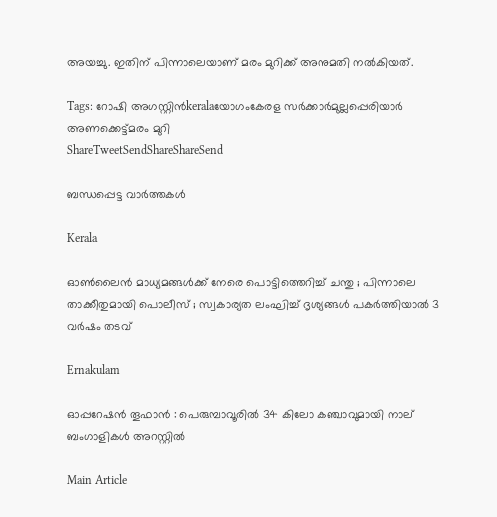അയച്ചു. ഇതിന് പിന്നാലെയാണ് മരം മുറിക്ക് അനുമതി നല്‍കിയത്.

Tags: റോഷി അഗസ്റ്റിൻkeralaയോഗംകേരള സര്‍ക്കാര്‍മുല്ലപ്പെരിയാര്‍ അണക്കെട്ട്‌മരം മുറി
ShareTweetSendShareShareSend

ബന്ധപ്പെട്ട വാര്‍ത്തകള്‍

Kerala

ഓൺലൈൻ മാധ്യമങ്ങൾക്ക് നേരെ പൊട്ടിത്തെറിച്ച് ചന്തു ; പിന്നാലെ താക്കീതുമായി പൊലീസ് ; സ്വകാര്യത ലംഘിച്ച് ദൃശ്യങ്ങൾ പകർത്തിയാൽ 3 വർഷം തടവ്

Ernakulam

ഓപ്പറേഷൻ തൂഫാൻ : പെരുമ്പാവൂരിൽ 34 കിലോ കഞ്ചാവുമായി നാല് ബംഗാളികൾ അറസ്റ്റിൽ

Main Article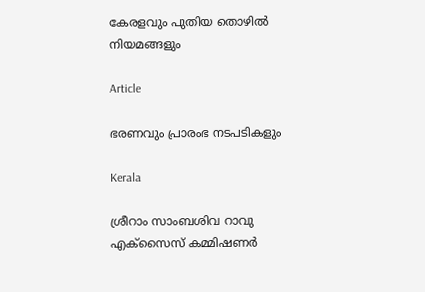കേരളവും പുതിയ തൊഴില്‍ നിയമങ്ങളും

Article

ഭരണവും പ്രാരംഭ നടപടികളും

Kerala

ശ്രീറാം സാംബശിവ റാവു എക്‌സൈസ് കമ്മിഷണര്‍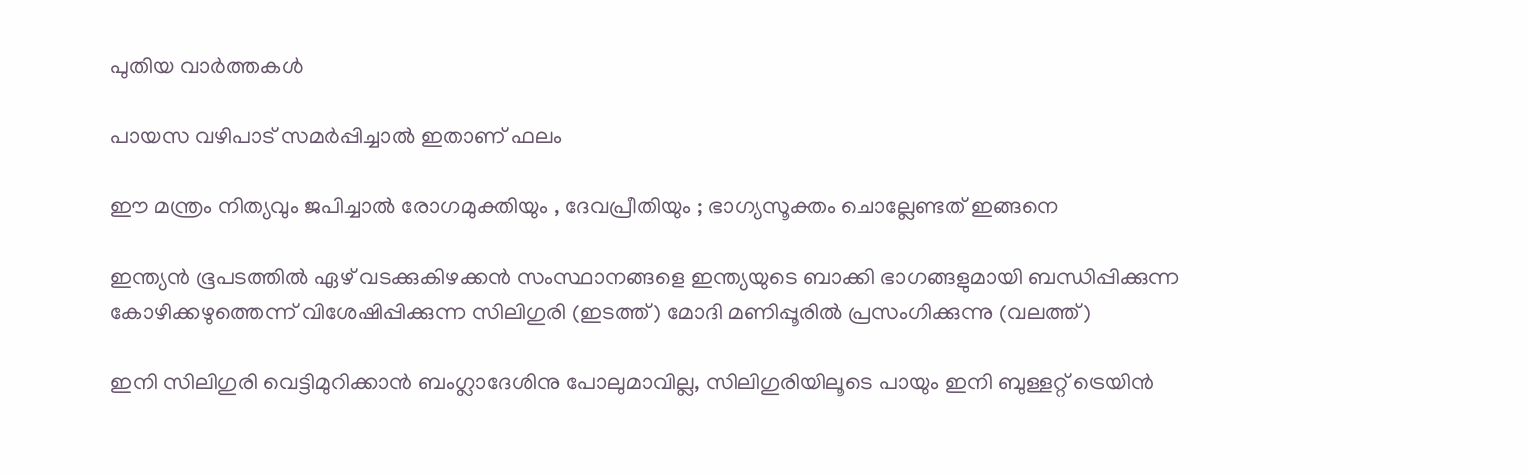പുതിയ വാര്‍ത്തകള്‍

പായസ വഴിപാട് സമർപ്പിച്ചാൽ ഇതാണ് ഫലം

ഈ മന്ത്രം നിത്യവും ജപിച്ചാൽ രോഗമുക്തിയും , ദേവപ്രീതിയും ; ഭാഗ്യസൂക്തം ചൊല്ലേണ്ടത് ഇങ്ങനെ

ഇന്ത്യന്‍ ഭൂപടത്തില്‍ ഏഴ് വടക്കുകിഴക്കന്‍ സംസ്ഥാനങ്ങളെ ഇന്ത്യയുടെ ബാക്കി ഭാഗങ്ങളുമായി ബന്ധിപ്പിക്കുന്ന കോഴിക്കഴുത്തെന്ന് വിശേഷിപ്പിക്കുന്ന സിലിഗുരി (ഇടത്ത്) മോദി മണിപ്പൂരില്‍ പ്രസംഗിക്കുന്നു (വലത്ത്)

ഇനി സിലിഗുരി വെട്ടിമുറിക്കാന്‍ ബംഗ്ലാദേശിനു പോലുമാവില്ല, സിലിഗുരിയിലൂടെ പായും ഇനി ബുള്ളറ്റ് ട്രെയിന്‍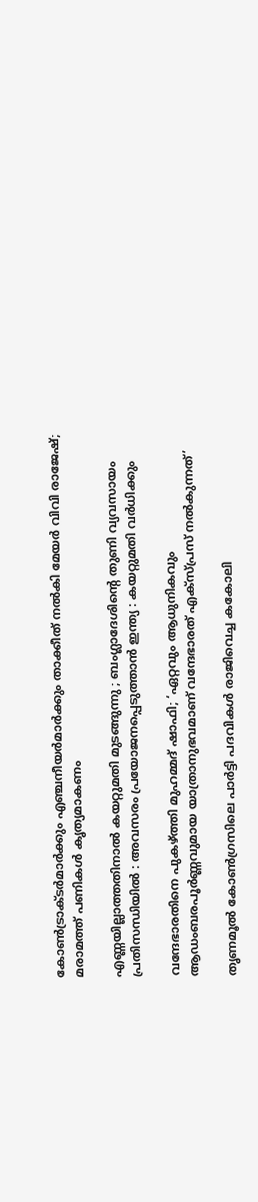കോണ്‍ട്രാക്ടര്‍മാര്‍ക്കും എഞ്ചനീയര്‍മാര്‍ക്കും താക്കീത് നല്‍കി മേയര്‍ വിവി രാജേഷ്; മരാമത്ത് പണികള്‍ കൃത്യമാകണം

എണ്ണയില്ലാത്തതിനാൽ കയറ്റുമതി മുടങ്ങുന്നു ; ബംഗ്ലാദേശിന്റെ തുണി വ്യവസായം പ്രതിസന്ധിയിൽ : അവസരം പ്രയോജനപ്പെടുത്താൻ ഇന്ത്യ : കയറ്റുമതി വർധിക്കും

വന്ദേഭാരതിനെ പുകഴ്‌ത്തി മുഹമ്മദ് ഷാഫി; ‘ഏറ്റവും ആധുനികവും ആഡംബരപൂർണ്ണവുമായ യാത്രാനുഭവമാണ് വന്ദേഭാരത് എക്സ്പ്രസ് നൽകുന്നത്’

തൃണമൂല്‍ കോണ്‍ഗ്രസിലെ പാര്‍ട്ടി പദവികള്‍ രാജിവെച്ച കകോലി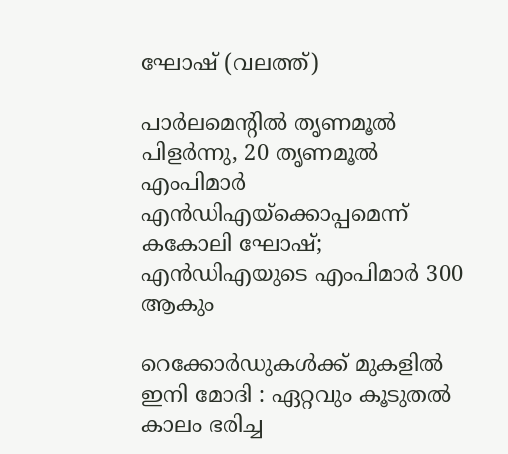ഘോഷ് (വലത്ത്)

പാര്‍ലമെന്‍റില്‍ തൃണമൂല്‍ പിളര്‍ന്നു, 20 തൃണമൂല്‍ എംപിമാര്‍ എന്‍ഡിഎയ്‌ക്കൊപ്പമെന്ന് കകോലി ഘോഷ്; എന്‍ഡിഎയുടെ എംപിമാര്‍ 300 ആകും

റെക്കോർഡുകൾക്ക് മുകളിൽ ഇനി മോദി : ഏറ്റവും കൂടുതൽ കാലം ഭരിച്ച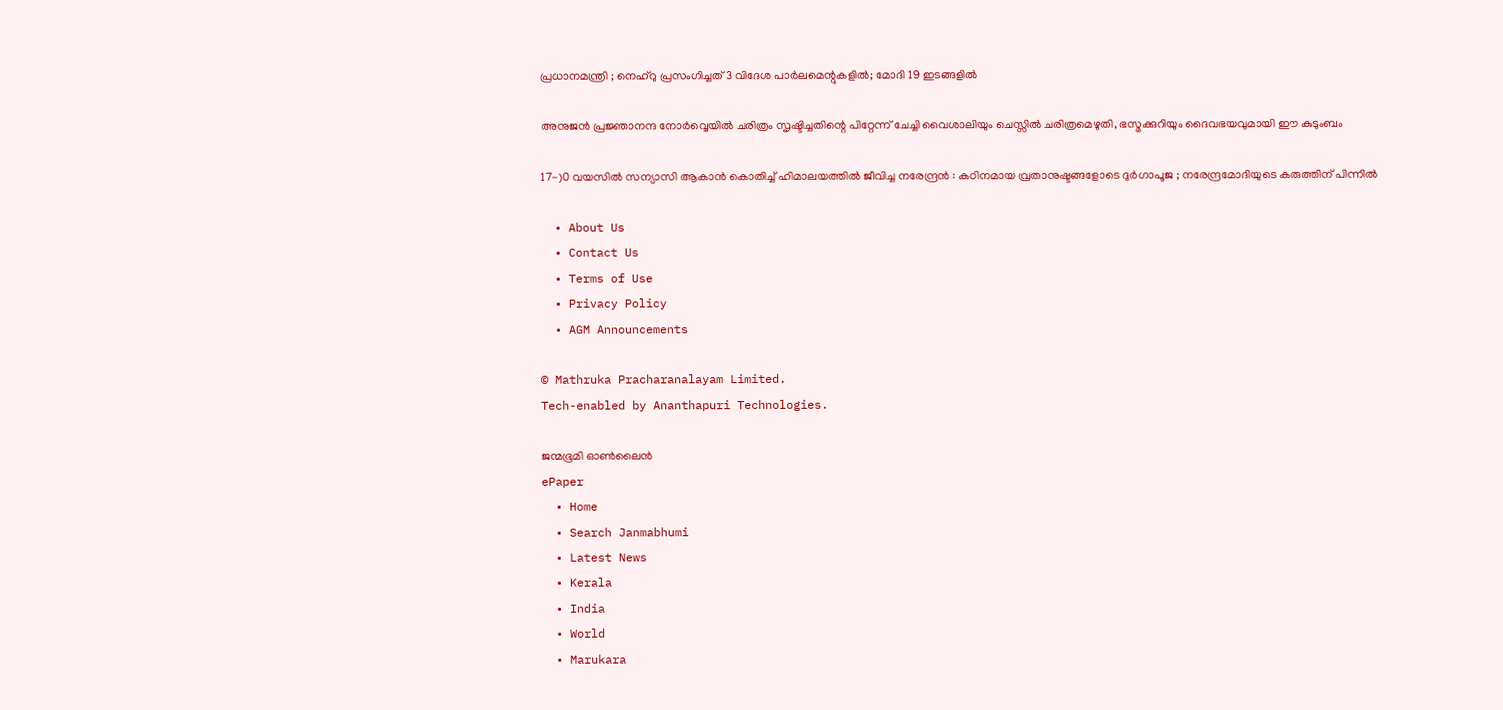പ്രധാനമന്ത്രി ; നെഹ്‌റു പ്രസംഗിച്ചത് 3 വിദേശ പാർലമെന്റുകളിൽ; മോദി 19 ഇടങ്ങളിൽ

അനുജന്‍ പ്രജ്ഞാനന്ദ നോര്‍വ്വെയില്‍ ചരിത്രം സൃഷ്ടിച്ചതിന്റെ പിറ്റേന്ന് ചേച്ചി വൈശാലിയും ചെസ്സില്‍ ചരിത്രമെഴുതി, ഭസ്മക്കുറിയും ദൈവഭയവുമായി ഈ കുടുംബം

17-)0 വയസിൽ സന്യാസി ആകാൻ കൊതിച്ച് ഹിമാലയത്തിൽ ജീവിച്ച നരേന്ദ്രൻ : കഠിനമായ വ്രതാനുഷ്ടങ്ങളോടെ ദുർഗാപൂജ ; നരേന്ദ്രമോദിയുടെ കരുത്തിന് പിന്നിൽ

  • About Us
  • Contact Us
  • Terms of Use
  • Privacy Policy
  • AGM Announcements

© Mathruka Pracharanalayam Limited.
Tech-enabled by Ananthapuri Technologies.

ജന്മഭൂമി ഓണ്‍ലൈന്‍
ePaper
  • Home
  • Search Janmabhumi
  • Latest News
  • Kerala
  • India
  • World
  • Marukara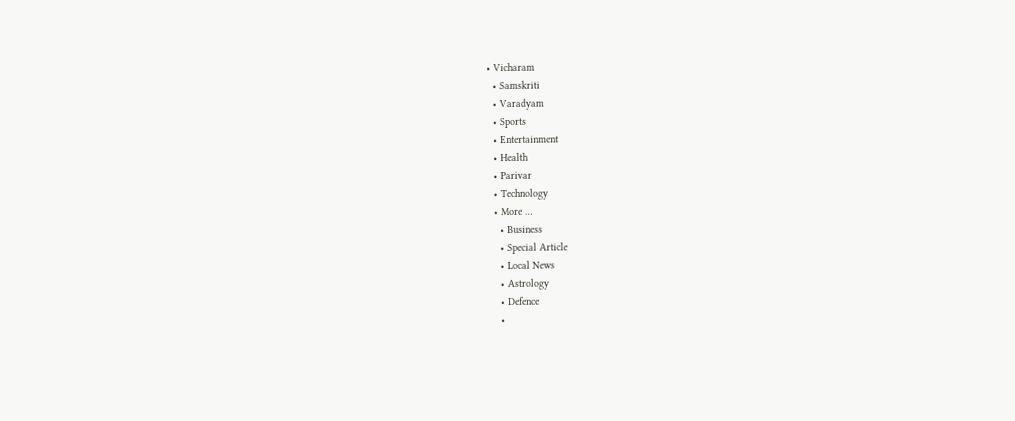• Vicharam
  • Samskriti
  • Varadyam
  • Sports
  • Entertainment
  • Health
  • Parivar
  • Technology
  • More …
    • Business
    • Special Article
    • Local News
    • Astrology
    • Defence
    •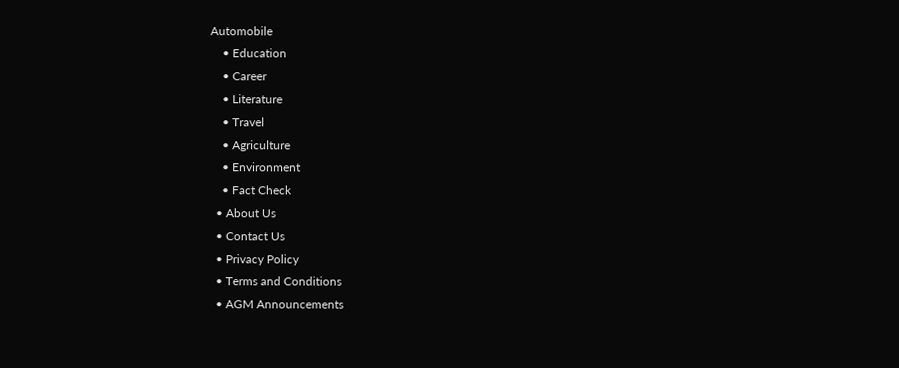Automobile
    • Education
    • Career
    • Literature
    • Travel
    • Agriculture
    • Environment
    • Fact Check
  • About Us
  • Contact Us
  • Privacy Policy
  • Terms and Conditions
  • AGM Announcements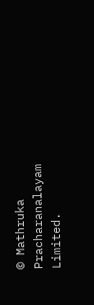© Mathruka Pracharanalayam Limited.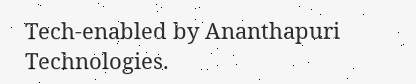Tech-enabled by Ananthapuri Technologies.